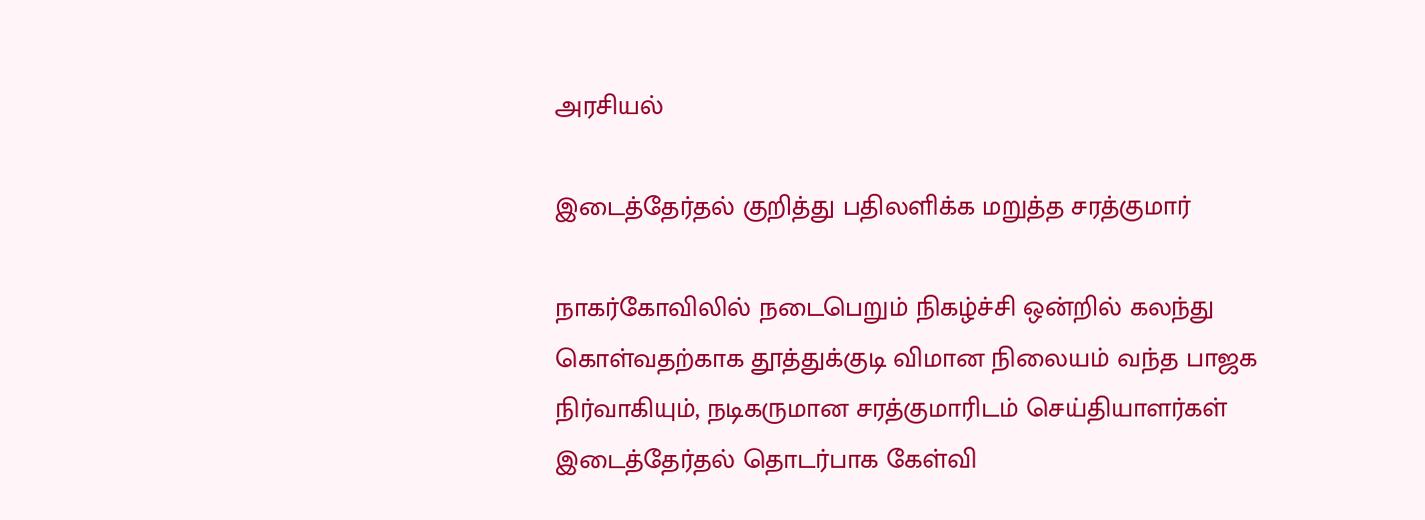அரசியல்

இடைத்தேர்தல் குறித்து பதிலளிக்க மறுத்த சரத்குமார்

நாகர்கோவிலில் நடைபெறும் நிகழ்ச்சி ஒன்றில் கலந்து கொள்வதற்காக தூத்துக்குடி விமான நிலையம் வந்த பாஜக நிர்வாகியும், நடிகருமான சரத்குமாரிடம் செய்தியாளர்கள் இடைத்தேர்தல் தொடர்பாக கேள்வி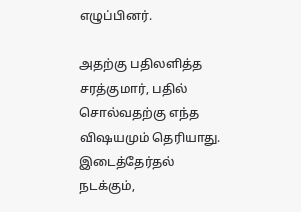எழுப்பினர்.

அதற்கு பதிலளித்த சரத்குமார், பதில் சொல்வதற்கு எந்த விஷயமும் தெரியாது. இடைத்தேர்தல் நடக்கும்,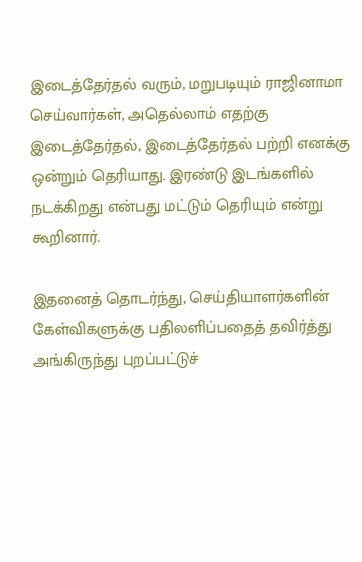இடைத்தேர்தல் வரும், மறுபடியும் ராஜினாமா செய்வார்கள், அதெல்லாம் எதற்கு இடைத்தேர்தல், இடைத்தேர்தல் பற்றி எனக்கு ஒன்றும் தெரியாது. இரண்டு இடங்களில் நடக்கிறது என்பது மட்டும் தெரியும் என்று கூறினார்.

இதனைத் தொடர்ந்து, செய்தியாளர்களின் கேள்விகளுக்கு பதிலளிப்பதைத் தவிர்த்து அங்கிருந்து புறப்பட்டுச்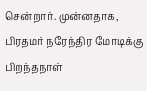சென்றார். முன்னதாக, பிரதமர் நரேந்திர மோடிக்கு பிறந்தநாள்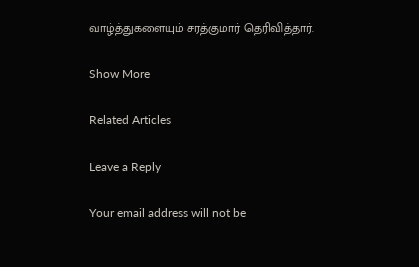வாழ்த்துகளையும் சரத்குமார் தெரிவித்தார்.

Show More

Related Articles

Leave a Reply

Your email address will not be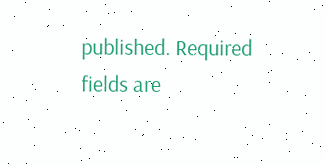published. Required fields are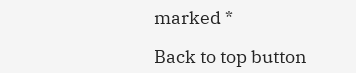marked *

Back to top button